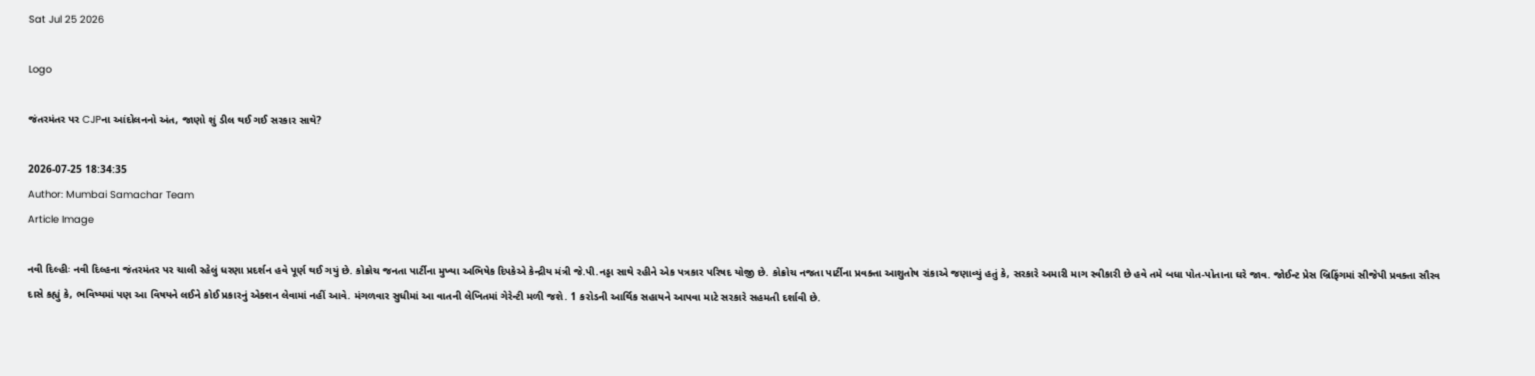Sat Jul 25 2026

Logo

જંતરમંતર પર CJPના આંદોલનનો અંત, જાણો શું ડીલ થઈ ગઈ સરકાર સાથે?

2026-07-25 18:34:35
Author: Mumbai Samachar Team
Article Image

નવી દિલ્હીઃ નવી દિલ્હના જંતરમંતર પર ચાલી રહેલું ધરણા પ્રદર્શન હવે પૂર્ણ થઈ ગયું છે. કોક્રોચ જનતા પાર્ટીના મુખ્યા અભિષેક દિપકેએ કેન્દ્રીય મંત્રી જે.પી.નડ્ડા સાથે રહીને એક પત્રકાર પરિષદ યોજી છે. કોક્રોચ નજતા પાર્ટીના પ્રવક્તા આશુતોષ રાંકાએ જણાવ્યું હતું કે, સરકારે અમારી માગ સ્વીકારી છે હવે તમે બધા પોત-પોતાના ઘરે જાવ. જોઈન્ટ પ્રેસ બ્રિફિંગમાં સીજેપી પ્રવક્તા સૌરવ દાસે કહ્યું કે, ભવિષ્યમાં પણ આ વિષયને લઈને કોઈ પ્રકારનું એક્શન લેવામાં નહીં આવે. મંગળવાર સુધીમાં આ વાતની લેખિતમાં ગેરેન્ટી મળી જશે. 1 કરોડની આર્થિક સહાયને આપવા માટે સરકારે સહમતી દર્શાવી છે.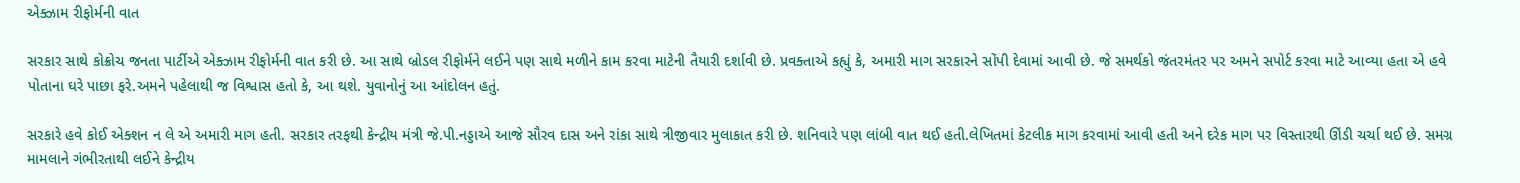એક્ઝામ રીફોર્મની વાત

સરકાર સાથે કોક્રોચ જનતા પાર્ટીએ એક્ઝામ રીફોર્મની વાત કરી છે. આ સાથે બ્રોડલ રીફોર્મને લઈને પણ સાથે મળીને કામ કરવા માટેની તૈયારી દર્શાવી છે. પ્રવક્તાએ કહ્યું કે, અમારી માગ સરકારને સોંપી દેવામાં આવી છે. જે સમર્થકો જંતરમંતર પર અમને સપોર્ટ કરવા માટે આવ્યા હતા એ હવે પોતાના ઘરે પાછા ફરે.અમને પહેલાથી જ વિશ્વાસ હતો કે, આ થશે. યુવાનોનું આ આંદોલન હતું.

સરકારે હવે કોઈ એક્શન ન લે એ અમારી માગ હતી. સરકાર તરફથી કેન્દ્રીય મંત્રી જે.પી.નડ્ડાએ આજે સૌરવ દાસ અને રાંકા સાથે ત્રીજીવાર મુલાકાત કરી છે. શનિવારે પણ લાંબી વાત થઈ હતી.લેખિતમાં કેટલીક માગ કરવામાં આવી હતી અને દરેક માગ પર વિસ્તારથી ઊંડી ચર્ચા થઈ છે. સમગ્ર મામલાને ગંભીરતાથી લઈને કેન્દ્રીય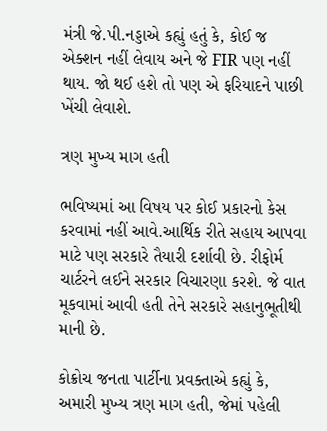મંત્રી જે.પી.નડ્ડાએ કહ્યું હતું કે, કોઈ જ એક્શન નહીં લેવાય અને જે FIR પણ નહીં થાય. જો થઈ હશે તો પણ એ ફરિયાદને પાછી ખેંચી લેવાશે.

ત્રણ મુખ્ય માગ હતી

ભવિષ્યમાં આ વિષય પર કોઈ પ્રકારનો કેસ કરવામાં નહીં આવે.આર્થિક રીતે સહાય આપવા માટે પણ સરકારે તૈયારી દર્શાવી છે. રીફોર્મ ચાર્ટરને લઈને સરકાર વિચારણા કરશે. જે વાત મૂકવામાં આવી હતી તેને સરકારે સહાનુભૂતીથી માની છે.

કોક્રોચ જનતા પાર્ટીના પ્રવક્તાએ કહ્યું કે, અમારી મુખ્ય ત્રણ માગ હતી, જેમાં પહેલી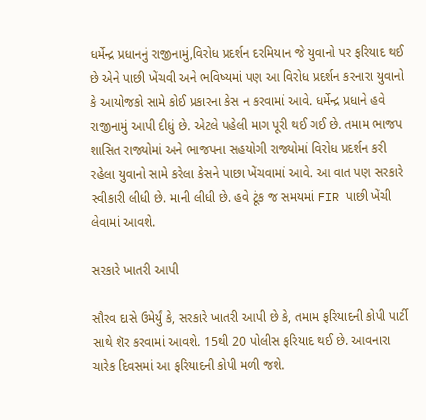ધર્મેન્દ્ર પ્રધાનનું રાજીનામું,વિરોધ પ્રદર્શન દરમિયાન જે યુવાનો પર ફરિયાદ થઈ છે એને પાછી ખેંચવી અને ભવિષ્યમાં પણ આ વિરોધ પ્રદર્શન કરનારા યુવાનો કે આયોજકો સામે કોઈ પ્રકારના કેસ ન કરવામાં આવે. ધર્મેન્દ્ર પ્રધાને હવે રાજીનામું આપી દીધું છે. એટલે પહેલી માગ પૂરી થઈ ગઈ છે. તમામ ભાજપ શાસિત રાજ્યોમાં અને ભાજપના સહયોગી રાજ્યોમાં વિરોધ પ્રદર્શન કરી રહેલા યુવાનો સામે કરેલા કેસને પાછા ખેંચવામાં આવે. આ વાત પણ સરકારે સ્વીકારી લીધી છે. માની લીધી છે. હવે ટૂંક જ સમયમાં FIR પાછી ખેંચી લેવામાં આવશે.

સરકારે ખાતરી આપી

સૌરવ દાસે ઉમેર્યું કે, સરકારે ખાતરી આપી છે કે, તમામ ફરિયાદની કોપી પાર્ટી સાથે શૅર કરવામાં આવશે. 15થી 20 પોલીસ ફરિયાદ થઈ છે. આવનારા ચારેક દિવસમાં આ ફરિયાદની કોપી મળી જશે.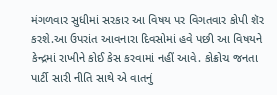મંગળવાર સુધીમાં સરકાર આ વિષય પર વિગતવાર કોપી શૅર કરશે.આ ઉપરાંત આવનારા દિવસોમાં હવે પછી આ વિષયને કેન્દ્રમાં રાખીને કોઈ કેસ કરવામાં નહીં આવે. કોક્રોચ જનતા પાર્ટી સારી નીતિ સાથે એ વાતનું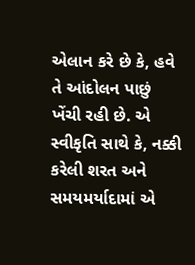એલાન કરે છે કે, હવે તે આંદોલન પાછું ખેંચી રહી છે. એ સ્વીકૃતિ સાથે કે, નક્કી કરેલી શરત અને સમયમર્યાદામાં એ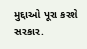મુદ્દાઓ પૂરા કરશે સરકાર.